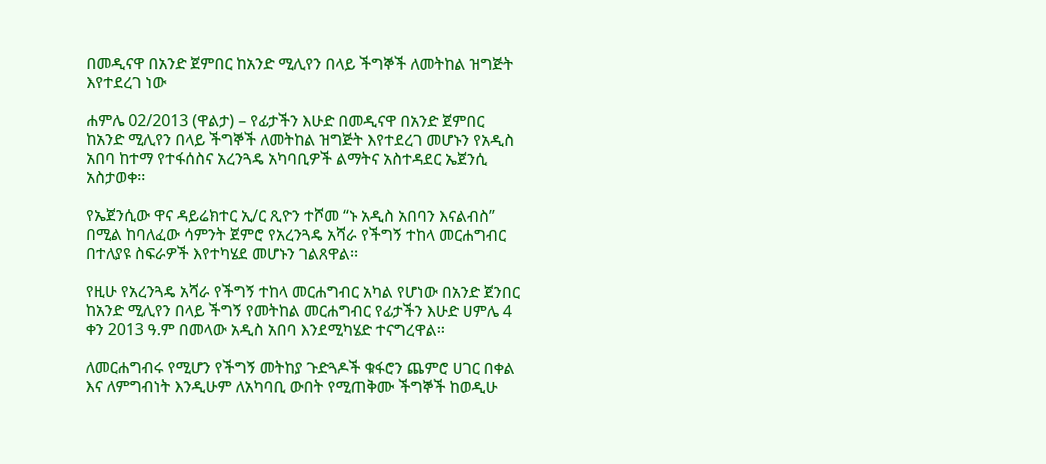በመዲናዋ በአንድ ጀምበር ከአንድ ሚሊየን በላይ ችግኞች ለመትከል ዝግጅት እየተደረገ ነው

ሐምሌ 02/2013 (ዋልታ) – የፊታችን እሁድ በመዲናዋ በአንድ ጀምበር ከአንድ ሚሊየን በላይ ችግኞች ለመትከል ዝግጅት እየተደረገ መሆኑን የአዲስ አበባ ከተማ የተፋሰስና አረንጓዴ አካባቢዎች ልማትና አስተዳደር ኤጀንሲ አስታወቀ፡፡

የኤጀንሲው ዋና ዳይሬክተር ኢ/ር ጺዮን ተሾመ “ኑ አዲስ አበባን እናልብስ” በሚል ከባለፈው ሳምንት ጀምሮ የአረንጓዴ አሻራ የችግኝ ተከላ መርሐግብር በተለያዩ ስፍራዎች እየተካሄደ መሆኑን ገልጸዋል፡፡

የዚሁ የአረንጓዴ አሻራ የችግኝ ተከላ መርሐግብር አካል የሆነው በአንድ ጀንበር ከአንድ ሚሊየን በላይ ችግኝ የመትከል መርሐግብር የፊታችን እሁድ ሀምሌ 4 ቀን 2013 ዓ.ም በመላው አዲስ አበባ እንደሚካሄድ ተናግረዋል፡፡

ለመርሐግብሩ የሚሆን የችግኝ መትከያ ጉድጓዶች ቁፋሮን ጨምሮ ሀገር በቀል እና ለምግብነት እንዲሁም ለአካባቢ ውበት የሚጠቅሙ ችግኞች ከወዲሁ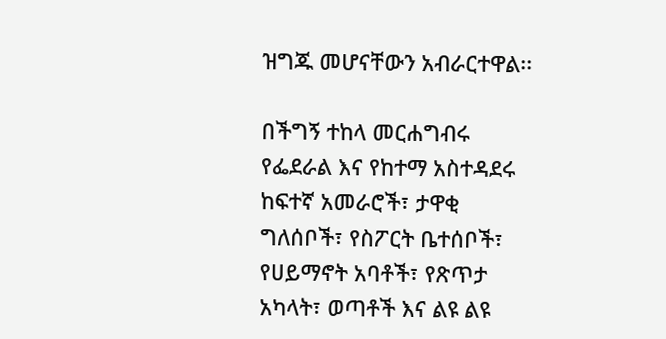ዝግጁ መሆናቸውን አብራርተዋል፡፡

በችግኝ ተከላ መርሐግብሩ የፌደራል እና የከተማ አስተዳደሩ ከፍተኛ አመራሮች፣ ታዋቂ ግለሰቦች፣ የስፖርት ቤተሰቦች፣ የሀይማኖት አባቶች፣ የጽጥታ አካላት፣ ወጣቶች እና ልዩ ልዩ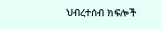ህብረተሰብ ክፍሎች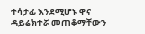ተሳታፊ እንደሚሆኑ ዋና ዳይሬክተሯ መጠቆማቸውን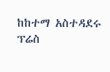ከከተማ አስተዳደሩ ፕሬስ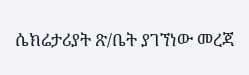ሴክሬታሪያት ጽ/ቤት ያገኘነው መረጃ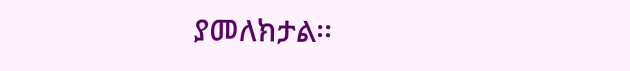ያመለክታል፡፡